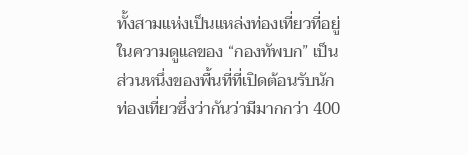ทั้งสามแห่งเป็นแหล่งท่องเที่ยวที่อยู่ในความดูแลของ “กองทัพบก” เป็นส่วนหนึ่งของพื้นที่ที่เปิดต้อนรับนักท่องเที่ยวซึ่งว่ากันว่ามีมากกว่า 400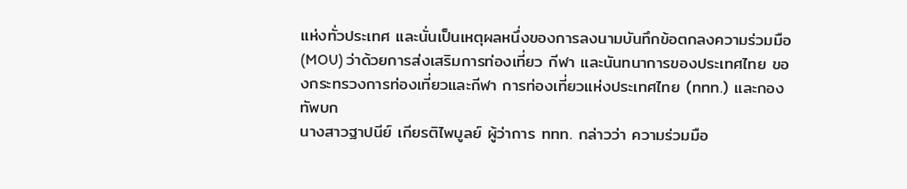แห่งทั่วประเทศ และนั่นเป็นเหตุผลหนึ่งของการลงนามบันทึกข้อตกลงความร่วมมือ (MOU) ว่าด้วยการส่งเสริมการท่องเที่ยว กีฬา และนันทนาการของประเทศไทย ของกระทรวงการท่องเที่ยวและกีฬา การท่องเที่ยวแห่งประเทศไทย (ททท.) และกองทัพบก
นางสาวฐาปนีย์ เกียรติไพบูลย์ ผู้ว่าการ ททท. กล่าวว่า ความร่วมมือ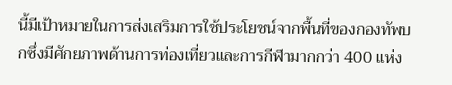นี้มีเป้าหมายในการส่งเสริมการใช้ประโยชน์จากพื้นที่ของกองทัพบกซึ่งมีศักยภาพด้านการท่องเที่ยวและการกีฬามากกว่า 400 แห่ง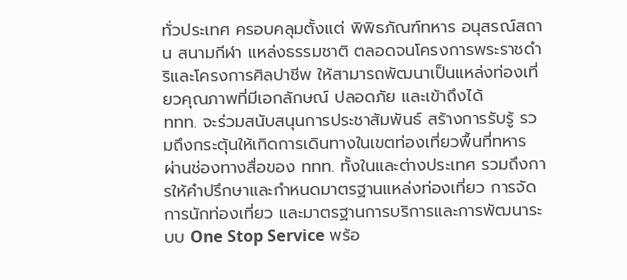ทั่วประเทศ ครอบคลุมตั้งแต่ พิพิธภัณฑ์ทหาร อนุสรณ์สถาน สนามกีฬา แหล่งธรรมชาติ ตลอดจนโครงการพระราชดำริและโครงการศิลปาชีพ ให้สามารถพัฒนาเป็นแหล่งท่องเที่ยวคุณภาพที่มีเอกลักษณ์ ปลอดภัย และเข้าถึงได้
ททท. จะร่วมสนับสนุนการประชาสัมพันธ์ สร้างการรับรู้ รวมถึงกระตุ้นให้เกิดการเดินทางในเขตท่องเที่ยวพื้นที่ทหาร ผ่านช่องทางสื่อของ ททท. ทั้งในและต่างประเทศ รวมถึงการให้คำปรึกษาและกำหนดมาตรฐานแหล่งท่องเที่ยว การจัดการนักท่องเที่ยว และมาตรฐานการบริการและการพัฒนาระบบ One Stop Service พร้อ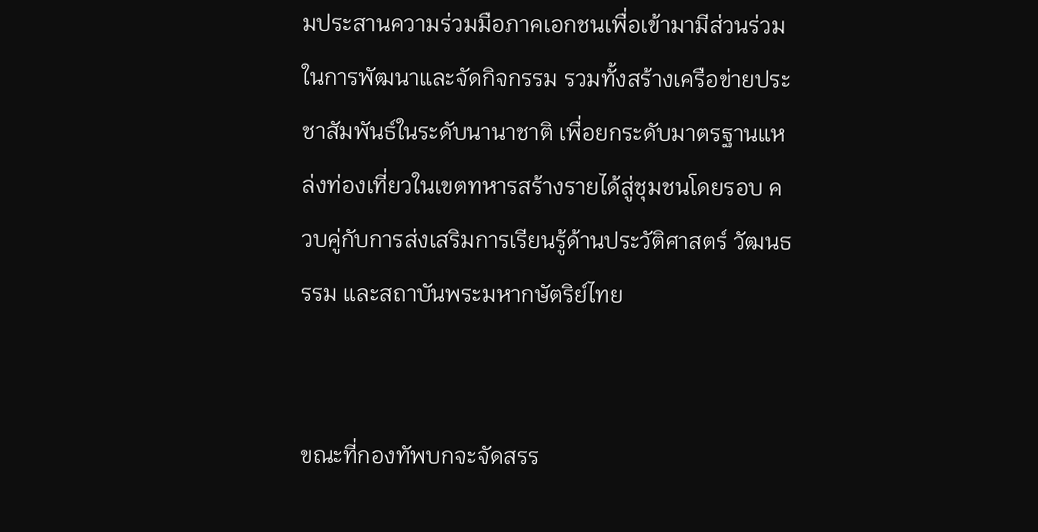มประสานความร่วมมือภาคเอกชนเพื่อเข้ามามีส่วนร่วมในการพัฒนาและจัดกิจกรรม รวมทั้งสร้างเครือข่ายประชาสัมพันธ์ในระดับนานาชาติ เพื่อยกระดับมาตรฐานแหล่งท่องเที่ยวในเขตทหารสร้างรายได้สู่ชุมชนโดยรอบ ควบคู่กับการส่งเสริมการเรียนรู้ด้านประวัติศาสตร์ วัฒนธรรม และสถาบันพระมหากษัตริย์ไทย


ขณะที่กองทัพบกจะจัดสรร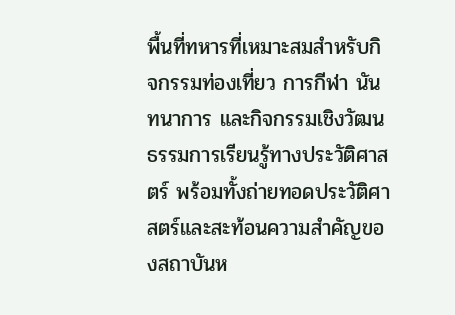พื้นที่ทหารที่เหมาะสมสำหรับกิจกรรมท่องเที่ยว การกีฬา นันทนาการ และกิจกรรมเชิงวัฒนธรรมการเรียนรู้ทางประวัติศาสตร์ พร้อมทั้งถ่ายทอดประวัติศาสตร์และสะท้อนความสำคัญของสถาบันห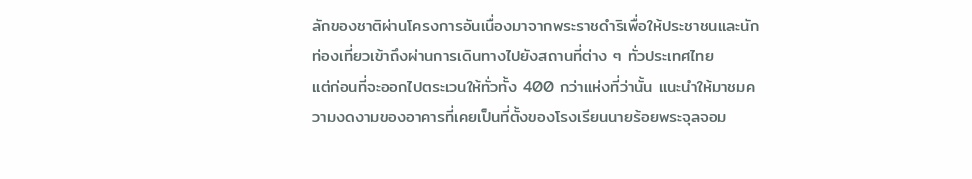ลักของชาติผ่านโครงการอันเนื่องมาจากพระราชดำริเพื่อให้ประชาชนและนักท่องเที่ยวเข้าถึงผ่านการเดินทางไปยังสถานที่ต่าง ๆ ทั่วประเทศไทย
แต่ก่อนที่จะออกไปตระเวนให้ทั่วทั้ง 400 กว่าแห่งที่ว่านั้น แนะนำให้มาชมความงดงามของอาคารที่เคยเป็นที่ตั้งของโรงเรียนนายร้อยพระจุลจอม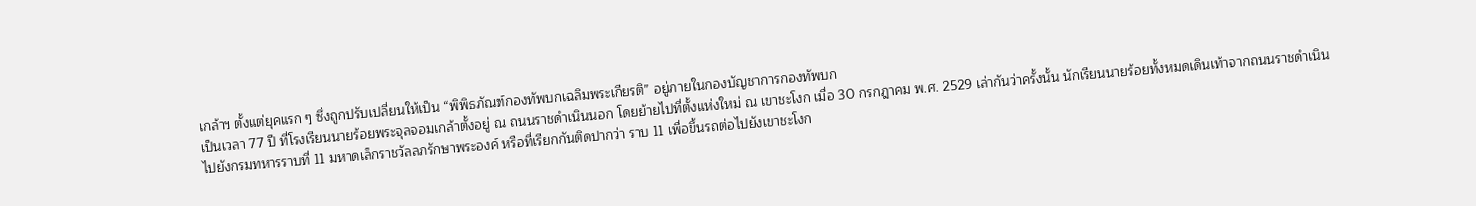เกล้าฯ ตั้งแต่ยุคแรก ๆ ซึ่งถูกปรับเปลี่ยนให้เป็น “พิพิธภัณฑ์กองทัพบกเฉลิมพระเกียรติ” อยู่ภายในกองบัญชาการกองทัพบก
เป็นเวลา 77 ปี ที่โรงเรียนนายร้อยพระจุลจอมเกล้าตั้งอยู่ ณ ถนนราชดำเนินนอก โดยย้ายไปที่ตั้งแห่งใหม่ ณ เขาชะโงก เมื่อ 30 กรกฎาคม พ.ศ. 2529 เล่ากันว่าครั้งนั้น นักเรียนนายร้อยทั้งหมดเดินเท้าจากถนนราชดำเนินไปยังกรมทหารราบที่ 11 มหาดเล็กราชวัลลภรักษาพระองค์ หรือที่เรียกกันติดปากว่า ราบ 11 เพื่อขึ้นรถต่อไปยังเขาชะโงก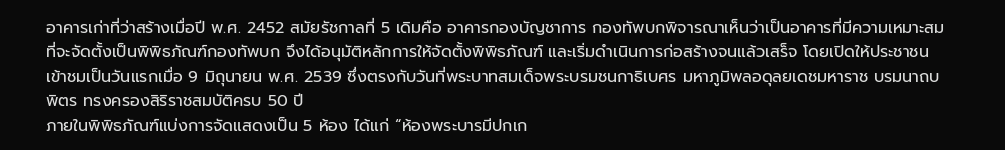อาคารเก่าที่ว่าสร้างเมื่อปี พ.ศ. 2452 สมัยรัชกาลที่ 5 เดิมคือ อาคารกองบัญชาการ กองทัพบกพิจารณาเห็นว่าเป็นอาคารที่มีความเหมาะสมที่จะจัดตั้งเป็นพิพิธภัณฑ์กองทัพบก จึงได้อนุมัติหลักการให้จัดตั้งพิพิธภัณฑ์ และเริ่มดำเนินการก่อสร้างจนแล้วเสร็จ โดยเปิดให้ประชาชนเข้าชมเป็นวันแรกเมื่อ 9 มิถุนายน พ.ศ. 2539 ซึ่งตรงกับวันที่พระบาทสมเด็จพระบรมชนกาธิเบศร มหาภูมิพลอดุลยเดชมหาราช บรมนาถบพิตร ทรงครองสิริราชสมบัติครบ 50 ปี
ภายในพิพิธภัณฑ์แบ่งการจัดแสดงเป็น 5 ห้อง ได้แก่ “ห้องพระบารมีปกเก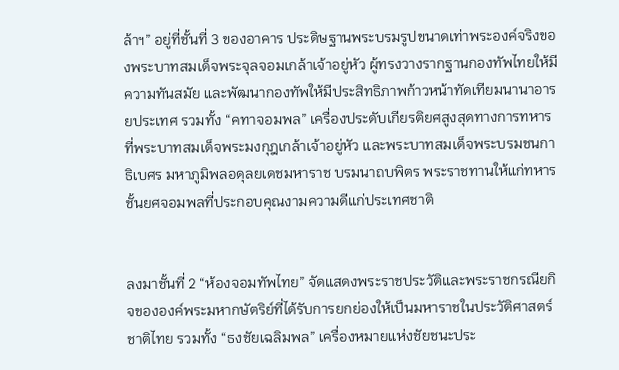ล้าฯ” อยู่ที่ชั้นที่ 3 ของอาคาร ประดิษฐานพระบรมรูปขนาดเท่าพระองค์จริงของพระบาทสมเด็จพระจุลจอมเกล้าเจ้าอยู่หัว ผู้ทรงวางรากฐานกองทัพไทยให้มีความทันสมัย และพัฒนากองทัพให้มีประสิทธิภาพก้าวหน้าทัดเทียมนานาอารยประเทศ รวมทั้ง “คทาจอมพล” เครื่องประดับเกียรติยศสูงสุดทางการทหารที่พระบาทสมเด็จพระมงกุฎเกล้าเจ้าอยู่หัว และพระบาทสมเด็จพระบรมชนกาธิเบศร มหาภูมิพลอดุลยเดชมหาราช บรมนาถบพิตร พระราชทานให้แก่ทหารชั้นยศจอมพลที่ประกอบคุณงามความดีแก่ประเทศชาติ


ลงมาชั้นที่ 2 “ห้องจอมทัพไทย” จัดแสดงพระราชประวัติและพระราชกรณียกิจขององค์พระมหากษัตริย์ที่ได้รับการยกย่องให้เป็นมหาราชในประวัติศาสตร์ชาติไทย รวมทั้ง “ธงชัยเฉลิมพล” เครื่องหมายแห่งชัยชนะประ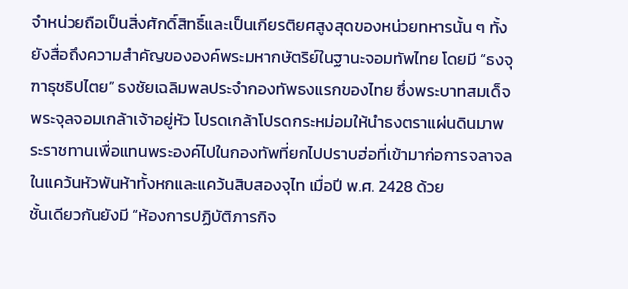จำหน่วยถือเป็นสิ่งศักดิ์สิทธิ์และเป็นเกียรติยศสูงสุดของหน่วยทหารนั้น ๆ ทั้งยังสื่อถึงความสำคัญขององค์พระมหากษัตริย์ในฐานะจอมทัพไทย โดยมี “ธงจุฑาธุชธิปไตย” ธงชัยเฉลิมพลประจำกองทัพธงแรกของไทย ซึ่งพระบาทสมเด็จพระจุลจอมเกล้าเจ้าอยู่หัว โปรดเกล้าโปรดกระหม่อมให้นำธงตราแผ่นดินมาพระราชทานเพื่อแทนพระองค์ไปในกองทัพที่ยกไปปราบฮ่อที่เข้ามาก่อการจลาจลในแคว้นหัวพันห้าทั้งหกและแคว้นสิบสองจุไท เมื่อปี พ.ศ. 2428 ด้วย
ชั้นเดียวกันยังมี “ห้องการปฏิบัติภารกิจ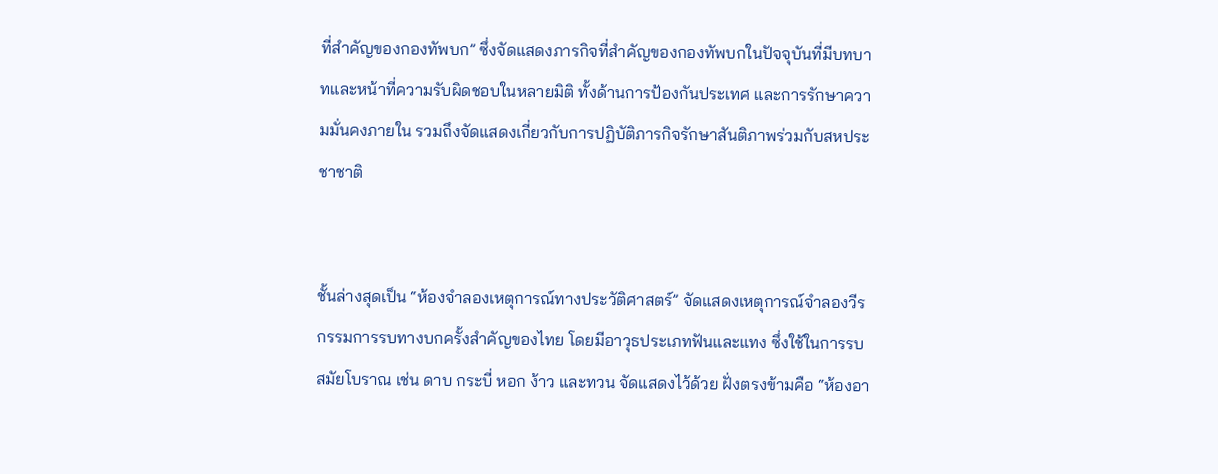ที่สำคัญของกองทัพบก” ซึ่งจัดแสดงภารกิจที่สำคัญของกองทัพบกในปัจจุบันที่มีบทบาทและหน้าที่ความรับผิดชอบในหลายมิติ ทั้งด้านการป้องกันประเทศ และการรักษาความมั่นคงภายใน รวมถึงจัดแสดงเกี่ยวกับการปฏิบัติภารกิจรักษาสันติภาพร่วมกับสหประชาชาติ


ชั้นล่างสุดเป็น “ห้องจำลองเหตุการณ์ทางประวัติศาสตร์” จัดแสดงเหตุการณ์จำลองวีรกรรมการรบทางบกครั้งสำคัญของไทย โดยมีอาวุธประเภทฟันและแทง ซึ่งใช้ในการรบสมัยโบราณ เช่น ดาบ กระบี่ หอก ง้าว และทวน จัดแสดงไว้ด้วย ฝั่งตรงข้ามคือ “ห้องอา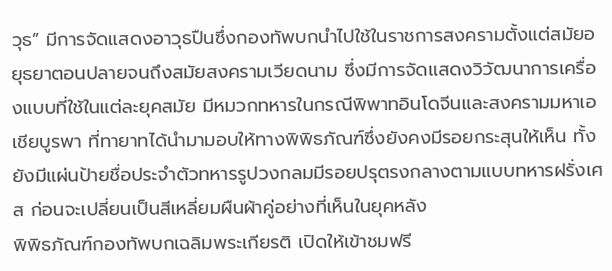วุธ” มีการจัดแสดงอาวุธปืนซึ่งกองทัพบกนำไปใช้ในราชการสงครามตั้งแต่สมัยอยุธยาตอนปลายจนถึงสมัยสงครามเวียดนาม ซึ่งมีการจัดแสดงวิวัฒนาการเครื่องแบบที่ใช้ในแต่ละยุคสมัย มีหมวกทหารในกรณีพิพาทอินโดจีนและสงครามมหาเอเชียบูรพา ที่ทายาทได้นำมามอบให้ทางพิพิธภัณฑ์ซึ่งยังคงมีรอยกระสุนให้เห็น ทั้งยังมีแผ่นป้ายชื่อประจำตัวทหารรูปวงกลมมีรอยปรุตรงกลางตามแบบทหารฝรั่งเศส ก่อนจะเปลี่ยนเป็นสีเหลี่ยมผืนผ้าคู่อย่างที่เห็นในยุคหลัง
พิพิธภัณฑ์กองทัพบกเฉลิมพระเกียรติ เปิดให้เข้าชมฟรี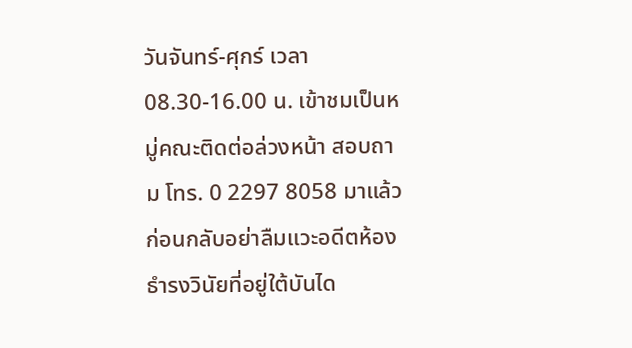วันจันทร์-ศุกร์ เวลา 08.30-16.00 น. เข้าชมเป็นหมู่คณะติดต่อล่วงหน้า สอบถาม โทร. 0 2297 8058 มาแล้วก่อนกลับอย่าลืมแวะอดีตห้องธำรงวินัยที่อยู่ใต้บันได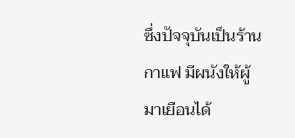ซึ่งปัจจุบันเป็นร้านกาแฟ มีผนังให้ผู้มาเยือนได้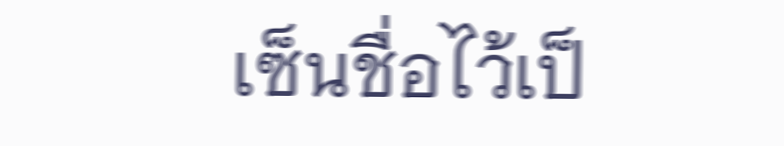เซ็นชื่อไว้เป็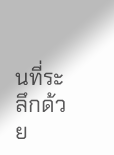นที่ระลึกด้วย